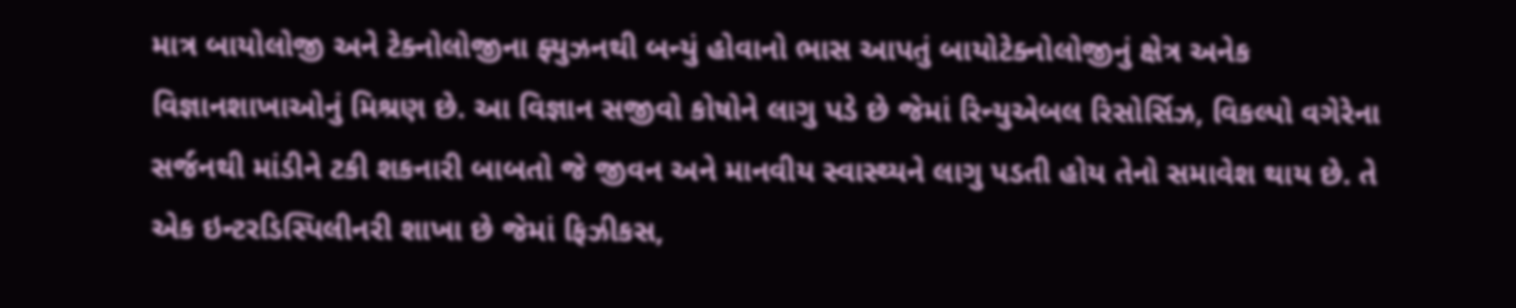માત્ર બાયોલોજી અને ટેક્નોલોજીના ફ્યુઝનથી બન્યું હોવાનો ભાસ આપતું બાયોટેક્નોલોજીનું ક્ષેત્ર અનેક વિજ્ઞાનશાખાઓનું મિશ્રણ છે. આ વિજ્ઞાન સજીવો કોષોને લાગુ પડે છે જેમાં રિન્યુએબલ રિસોર્સિઝ, વિકલ્પો વગેરેના સર્જનથી માંડીને ટકી શકનારી બાબતો જે જીવન અને માનવીય સ્વાસ્થ્યને લાગુ પડતી હોય તેનો સમાવેશ થાય છે. તે એક ઇન્ટરડિસ્પિલીનરી શાખા છે જેમાં ફિઝીકસ,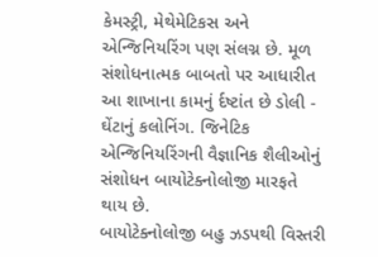કેમસ્ટ્રી, મેથેમેટિકસ અને એન્જિનિયરિંગ પણ સંલગ્ન છે. મૂળ સંશોધનાત્મક બાબતો પર આધારીત આ શાખાના કામનું ર્દષ્ટાંત છે ડોલી - ઘેંટાનું કલોનિંગ. જિનેટિક એન્જિનિયરિંગની વૈજ્ઞાનિક શૈલીઓનું સંશોધન બાયોટેક્નોલોજી મારફતે થાય છે.
બાયોટેક્નોલોજી બહુ ઝડપથી વિસ્તરી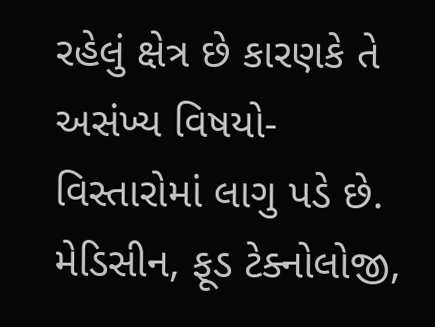રહેલું ક્ષેત્ર છે કારણકે તે અસંખ્ય વિષયો-વિસ્તારોમાં લાગુ પડે છે. મેડિસીન, ફૂડ ટેક્નોલોજી,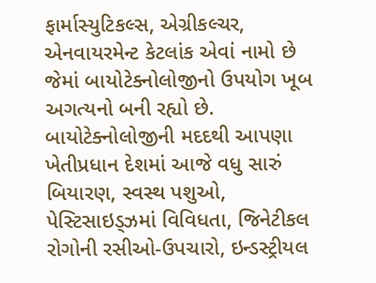ફાર્માસ્યુટિકલ્સ, એગ્રીકલ્ચર, એનવાયરમેન્ટ કેટલાંક એવાં નામો છે જેમાં બાયોટેક્નોલોજીનો ઉપયોગ ખૂબ અગત્યનો બની રહ્યો છે. બાયોટેક્નોલોજીની મદદથી આપણા ખેતીપ્રધાન દેશમાં આજે વધુ સારું બિયારણ, સ્વસ્થ પશુઓ, પેસ્ટિસાઇડ્ઝમાં વિવિધતા, જિનેટીકલ રોગોની રસીઓ-ઉપચારો, ઇન્ડસ્ટ્રીયલ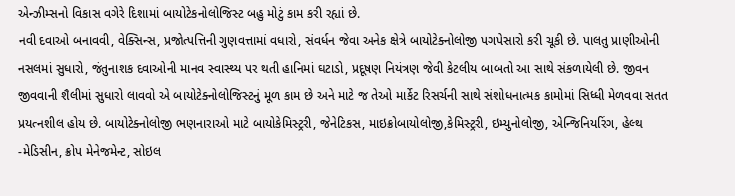એન્ઝીમ્સનો વિકાસ વગેરે દિશામાં બાયોટેકનોલોજિસ્ટ બહુ મોટું કામ કરી રહ્યાં છે.
નવી દવાઓ બનાવવી, વેક્સિન્સ, પ્રજોત્પત્તિની ગુણવત્તામાં વધારો, સંવર્ધન જેવા અનેક ક્ષેત્રે બાયોટેક્નોલોજી પગપેસારો કરી ચૂકી છે. પાલતુ પ્રાણીઓની નસલમાં સુધારો, જંતુનાશક દવાઓની માનવ સ્વાસ્થ્ય પર થતી હાનિમાં ઘટાડો, પ્રદૂષણ નિયંત્રણ જેવી કેટલીય બાબતો આ સાથે સંકળાયેલી છે. જીવન જીવવાની શૈલીમાં સુધારો લાવવો એ બાયોટેક્નોલોજિસ્ટનું મૂળ કામ છે અને માટે જ તેઓ માર્કેટ રિસર્ચની સાથે સંશોધનાત્મક કામોમાં સિધ્ધી મેળવવા સતત પ્રયત્નશીલ હોય છે. બાયોટેક્નોલોજી ભણનારાઓ માટે બાયોકેમિસ્ટ્રરી, જેનેટિકસ, માઇક્રોબાયોલોજી,કેમિસ્ટ્રરી, ઇમ્યુનોલોજી, એન્જિનિયરિંગ, હેલ્થ -મેડિસીન, ક્રોપ મેનેજમેન્ટ, સોઇલ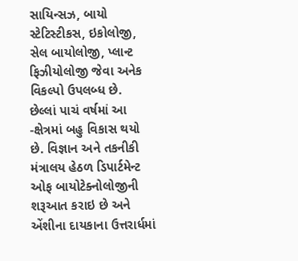સાયિન્સઝ, બાયો સ્ટેટિસ્ટીકસ, ઇકોલોજી, સેલ બાયોલોજી, પ્લાન્ટ ફિઝીયોલોજી જેવા અનેક વિકલ્પો ઉપલબ્ધ છે.
છેલ્લાં પાચં વર્ષમાં આ -ક્ષેત્રમાં બહુ વિકાસ થયો છે. વિજ્ઞાન અને તકનીકી મંત્રાલય હેઠળ ડિપાર્ટમેન્ટ ઓફ બાયોટેક્નોલોજીની શરૂઆત કરાઇ છે અને એંશીના દાયકાના ઉત્તરાર્ધમાં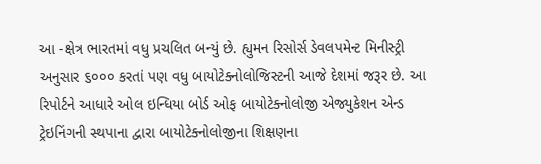આ -ક્ષેત્ર ભારતમાં વધુ પ્રચલિત બન્યું છે. હ્યુમન રિસોર્સ ડેવલપમેન્ટ મિનીસ્ટ્રી અનુસાર ૬૦૦૦ કરતાં પણ વધુ બાયોટેક્નોલોજિસ્ટની આજે દેશમાં જરૂર છે. આ રિપોર્ટને આધારે ઓલ ઇન્ધિયા બોર્ડ ઓફ બાયોટેક્નોલોજી એજ્યુકેશન એન્ડ ટ્રેઇનિંગની સ્થપાના દ્વારા બાયોટેક્નોલોજીના શિક્ષણના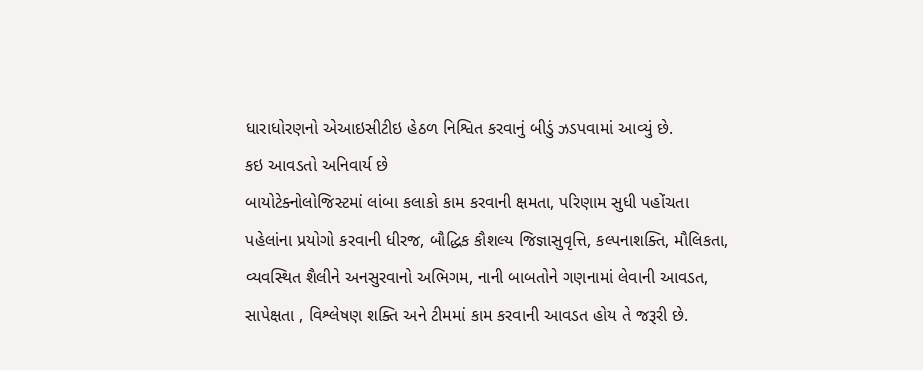ધારાધોરણનો એઆઇસીટીઇ હેઠળ નિશ્વિત કરવાનું બીડું ઝડપવામાં આવ્યું છે.
કઇ આવડતો અનિવાર્ય છે
બાયોટેક્નોલોજિસ્ટમાં લાંબા કલાકો કામ કરવાની ક્ષમતા, પરિણામ સુધી પહોંચતા પહેલાંના પ્રયોગો કરવાની ધીરજ, બૌદ્ધિક કૌશલ્ય જિજ્ઞાસુવૃત્તિ, કલ્પનાશક્તિ, મૌલિકતા, વ્યવસ્થિત શૈલીને અનસુરવાનો અભિગમ, નાની બાબતોને ગણનામાં લેવાની આવડત, સાપેક્ષતા , વિશ્લેષણ શક્તિ અને ટીમમાં કામ કરવાની આવડત હોય તે જરૂરી છે.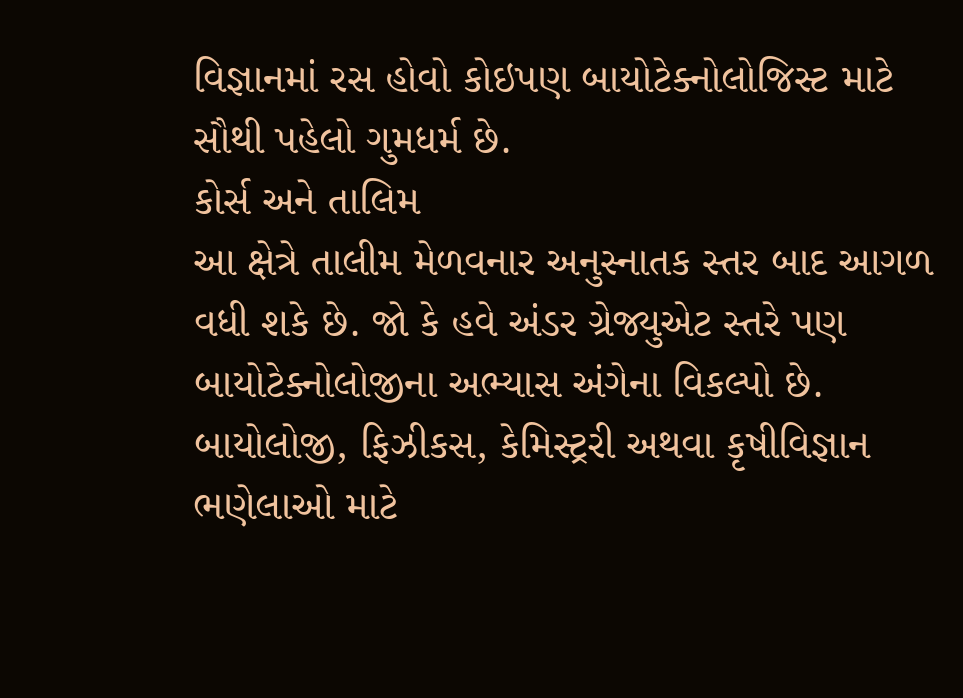વિજ્ઞાનમાં રસ હોવો કોઇપણ બાયોટેક્નોલોજિસ્ટ માટે સૌથી પહેલો ગુમધર્મ છે.
કોર્સ અને તાલિમ
આ ક્ષેત્રે તાલીમ મેળવનાર અનુસ્નાતક સ્તર બાદ આગળ વધી શકે છે. જો કે હવે અંડર ગ્રેજ્યુએટ સ્તરે પણ બાયોટેક્નોલોજીના અભ્યાસ અંગેના વિકલ્પો છે. બાયોલોજી, ફિઝીકસ, કેમિસ્ટ્રરી અથવા કૃષીવિજ્ઞાન ભણેલાઓ માટે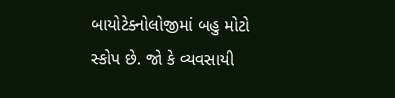બાયોટેક્નોલોજીમાં બહુ મોટો સ્કોપ છે. જો કે વ્યવસાયી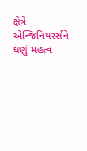ક્ષેત્રે એન્જિનિયરર્સને ઘણું મહત્વ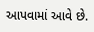આપવામાં આવે છે.